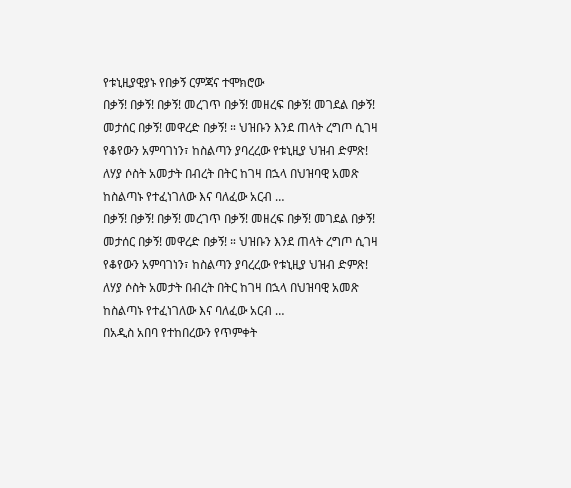የቱኒዚያዊያኑ የበቃኝ ርምጃና ተሞክሮው
በቃኝ! በቃኝ! በቃኝ! መረገጥ በቃኝ! መዘረፍ በቃኝ! መገደል በቃኝ! መታሰር በቃኝ! መዋረድ በቃኝ! ። ህዝቡን እንደ ጠላት ረግጦ ሲገዛ የቆየውን አምባገነን፣ ከስልጣን ያባረረው የቱኒዚያ ህዝብ ድምጽ! ለሃያ ሶስት አመታት በብረት በትር ከገዛ በኋላ በህዝባዊ አመጽ ከስልጣኑ የተፈነገለው እና ባለፈው አርብ …
በቃኝ! በቃኝ! በቃኝ! መረገጥ በቃኝ! መዘረፍ በቃኝ! መገደል በቃኝ! መታሰር በቃኝ! መዋረድ በቃኝ! ። ህዝቡን እንደ ጠላት ረግጦ ሲገዛ የቆየውን አምባገነን፣ ከስልጣን ያባረረው የቱኒዚያ ህዝብ ድምጽ! ለሃያ ሶስት አመታት በብረት በትር ከገዛ በኋላ በህዝባዊ አመጽ ከስልጣኑ የተፈነገለው እና ባለፈው አርብ …
በአዲስ አበባ የተከበረውን የጥምቀት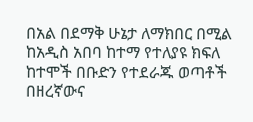በአል በደማቅ ሁኔታ ለማክበር በሚል ከአዲስ አበባ ከተማ የተለያዩ ክፍለ ከተሞች በቡድን የተደራጁ ወጣቶች በዘረኛውና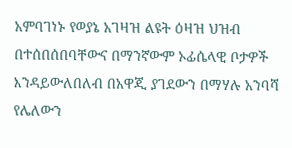አምባገነኑ የወያኔ አገዛዝ ልዩት ዕዛዝ ህዝብ በተሰበሰበባቸውና በማንኛውም ኦፊሴላዊ ቦታዎች እንዳይውለበለብ በአዋጂ ያገደውን በማሃሉ አንባሻ የሌለውን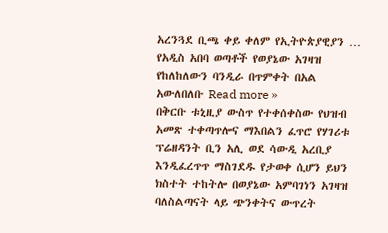አረንጓደ ቢጫ ቀይ ቀለም የኢትዮጵያዊያን …
የአዲስ አበባ ወጣቶች የወያኔው አገዛዝ የከለከለውን ባንዲራ በጥምቀት በአል አውለበለቡ Read more »
በቅርቡ ቱኒዚያ ውስጥ የተቀሰቀስው የህዝብ አመጽ ተቀጣጥሎና ማእበልን ፈጥሮ የሃገሪቱ ፕሬዘዳንት ቢን አሊ ወደ ሳውዲ አረቢያ እንዲፈረጥጥ ማስገደዱ የታወቀ ሲሆን ይህን ክስተት ተከትሎ በወያኔው አምባገነን አገዛዝ ባለስልጣናት ላይ ጭንቀትና ውጥረት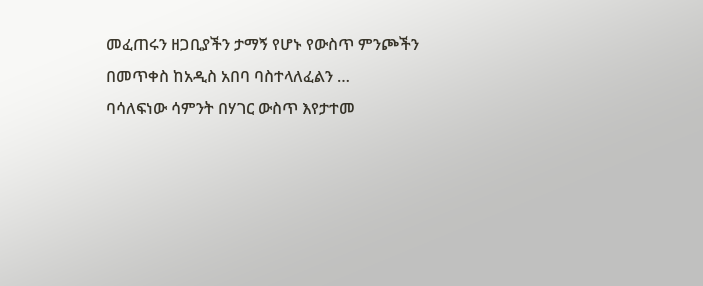መፈጠሩን ዘጋቢያችን ታማኝ የሆኑ የውስጥ ምንጮችን በመጥቀስ ከአዲስ አበባ ባስተላለፈልን …
ባሳለፍነው ሳምንት በሃገር ውስጥ እየታተመ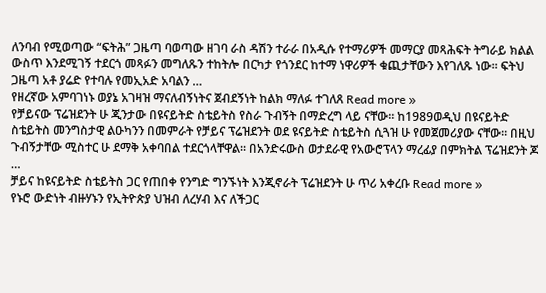ለንባብ የሚወጣው “ፍትሕ” ጋዜጣ ባወጣው ዘገባ ራስ ዳሽን ተራራ በአዲሱ የተማሪዎች መማርያ መጻሕፍት ትግራይ ክልል ውስጥ እንደሚገኝ ተደርጎ መጻፉን መግለጹን ተከትሎ በርካታ የጎንደር ከተማ ነዋሪዎች ቁጪታቸውን እየገለጹ ነው፡፡ ፍትህ ጋዜጣ አቶ ያሬድ የተባሉ የመኢአድ አባልን …
የዘረኛው አምባገነኑ ወያኔ አገዛዝ ማናለብኝነትና ጀብደኝነት ከልክ ማለፉ ተገለጸ Read more »
የቻይናው ፕሬዝደንት ሁ ጂንታው በዩናይትድ ስቴይትስ የስራ ጉብኝት በማድረግ ላይ ናቸው። ከ1989ወዲህ በዩናይትድ ስቴይትስ መንግስታዊ ልዑካንን በመምራት የቻይና ፕሬዝደንት ወደ ዩናይትድ ስቴይትስ ሲጓዝ ሁ የመጀመሪያው ናቸው። በዚህ ጉብኝታቸው ሚስተር ሁ ደማቅ አቀባበል ተደርጎላቸዋል። በአንድሩውስ ወታደራዊ የአውሮፕላን ማረፊያ በምክትል ፕሬዝደንት ጆ …
ቻይና ከዩናይትድ ስቴይትስ ጋር የጠበቀ የንግድ ግንኙነት እንጂኖራት ፕሬዝደንት ሁ ጥሪ አቀረቡ Read more »
የኑሮ ውድነት ብዙሃኑን የኢትዮጵያ ህዝብ ለረሃብ እና ለችጋር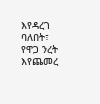እየዳረገ ባለበት፣ የዋጋ ንረት እየጨመረ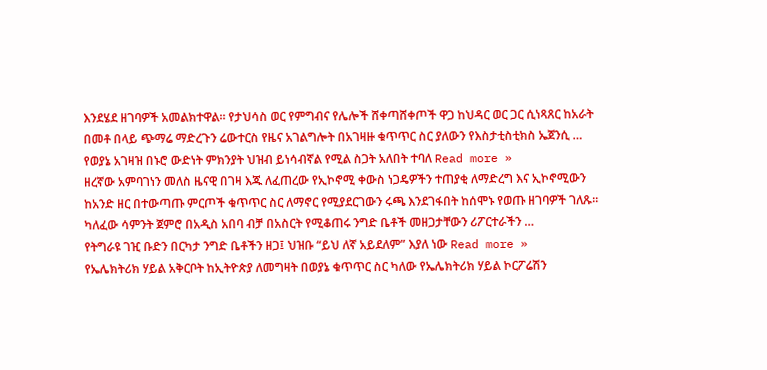እንደሄደ ዘገባዎች አመልክተዋል። የታህሳስ ወር የምግብና የሌሎች ሸቀጣሸቀጦች ዋጋ ከህዳር ወር ጋር ሲነጻጸር ከአራት በመቶ በላይ ጭማሬ ማድረጉን ሬውተርስ የዜና አገልግሎት በአገዛዙ ቁጥጥር ስር ያለውን የእስታቲስቲክስ ኤጀንሲ …
የወያኔ አገዛዝ በኑሮ ውድነት ምክንያት ህዝብ ይነሳብኛል የሚል ስጋት አለበት ተባለ Read more »
ዘረኛው አምባገነን መለስ ዜናዊ በገዛ እጁ ለፈጠረው የኢኮኖሚ ቀውስ ነጋዴዎችን ተጠያቂ ለማድረግ እና ኢኮኖሚውን ከአንድ ዘር በተውጣጡ ምርጦች ቁጥጥር ስር ለማኖር የሚያደርገውን ሩጫ እንደገፋበት ከሰሞኑ የወጡ ዘገባዎች ገለጹ። ካለፈው ሳምንት ጀምሮ በአዲስ አበባ ብቻ በአስርት የሚቆጠሩ ንግድ ቤቶች መዘጋታቸውን ሪፖርተራችን …
የትግራዩ ገዢ ቡድን በርካታ ንግድ ቤቶችን ዘጋ፤ ህዝቡ “ይህ ለኛ አይደለም” እያለ ነው Read more »
የኤሌክትሪክ ሃይል አቅርቦት ከኢትዮጵያ ለመግዛት በወያኔ ቁጥጥር ስር ካለው የኤሌክትሪክ ሃይል ኮርፖሬሽን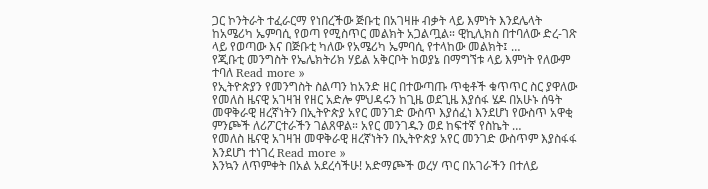ጋር ኮንትራት ተፈራርማ የነበረችው ጅቡቲ በአገዛዙ ብቃት ላይ እምነት እንደሌላት ከአሜሪካ ኤምባሲ የወጣ የሚስጥር መልክት አጋልጧል። ዊኪሊክስ በተባለው ድረ-ገጽ ላይ የወጣው እና በጅቡቲ ካለው የአሜሪካ ኤምባሲ የተላከው መልክት፤ …
የጂቡቲ መንግስት የኤሌክትሪክ ሃይል አቅርቦት ከወያኔ በማግኘቱ ላይ እምነት የለውም ተባለ Read more »
የኢትዮጵያን የመንግስት ስልጣን ከአንድ ዘር በተውጣጡ ጥቂቶች ቁጥጥር ስር ያዋለው የመለስ ዜናዊ አገዛዝ የዘር አድሎ ምህዳሩን ከጊዜ ወደጊዜ እያሰፋ ሄዶ በአሁኑ ሰዓት መዋቅራዊ ዘረኛነትን በኢትዮጵያ አየር መንገድ ውስጥ እያሰፈነ እንደሆነ የውስጥ አዋቂ ምንጮች ለሪፖርተራችን ገልጸዋል። አየር መንገዱን ወደ ከፍተኛ የስኬት …
የመለስ ዜናዊ አገዛዝ መዋቅራዊ ዘረኛነትን በኢትዮጵያ አየር መንገድ ውስጥም እያስፋፋ እንደሆነ ተነገረ Read more »
እንኳን ለጥምቀት በአል አደረሳችሁ! አድማጮች ወረሃ ጥር በአገራችን በተለይ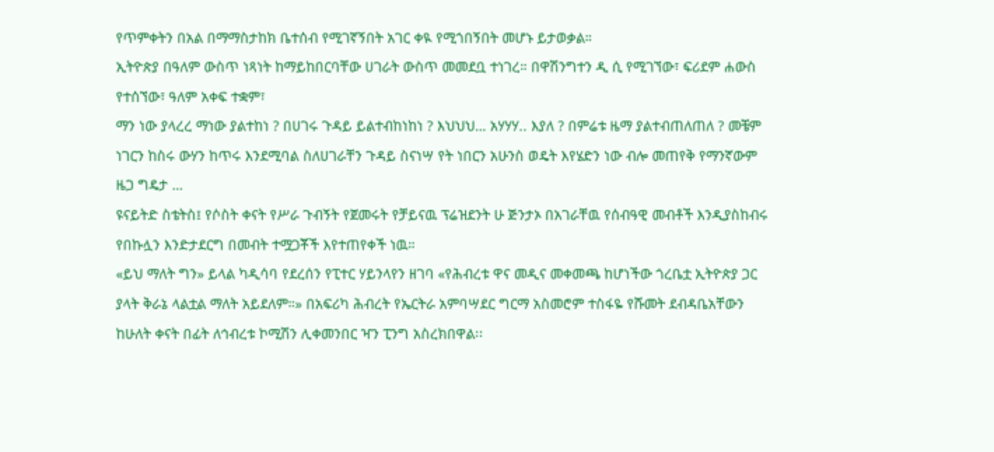የጥምቀትን በአል በማማስታከክ ቤተሰብ የሚገኛኝበት አገር ቀዪ የሚጎበኝበት መሆኑ ይታወቃል።
ኢትዮጵያ በዓለም ውስጥ ነጻነት ከማይከበርባቸው ሀገራት ውስጥ መመደቧ ተነገረ። በዋሽንግተን ዲ ሲ የሚገኘው፣ ፍሪደም ሐውስ የተሰኘው፣ ዓለም አቀፍ ተቋም፣
ማን ነው ያላረረ ማነው ያልተከነ ? በሀገሩ ጉዳይ ይልተብከነከነ ? እህህህ… አሃሃሃ.. እያለ ? በምሬቱ ዜማ ያልተብጠለጠለ ? መቼም ነገርን ከስሩ ውሃን ከጥሩ እንደሚባል ስለሀገራቸን ጉዳይ ስናነሣ የት ነበርን አሁንስ ወዴት እየሄድን ነው ብሎ መጠየቅ የማንኛውም ዜጋ ግዴታ …
ዩናይትድ ስቴትስ፤ የሶስት ቀናት የሥራ ጉብኝት የጀመሩት የቻይናዉ ፕሬዝደንት ሁ ጅንታኦ በአገራቸዉ የሰብዓዊ መብቶች እንዲያስከብሩ የበኩሏን እንድታደርግ በመብት ተሟጋቾች እየተጠየቀች ነዉ።
«ይህ ማለት ግን» ይላል ካዲሳባ የደረሰን የፒተር ሃይንላየን ዘገባ «የሕብረቱ ዋና መዲና መቀመጫ ከሆነችው ጎረቤቷ ኢትዮጵያ ጋር ያላት ቅራኔ ላልቷል ማለት አይደለም።» በአፍሪካ ሕብረት የኤርትራ አምባሣደር ግርማ አስመሮም ተስፋዬ የሹመት ደብዳቤአቸውን ከሁለት ቀናት በፊት ለኅብረቱ ኮሚሽን ሊቀመንበር ዣን ፒንግ አስረክበዋል፡፡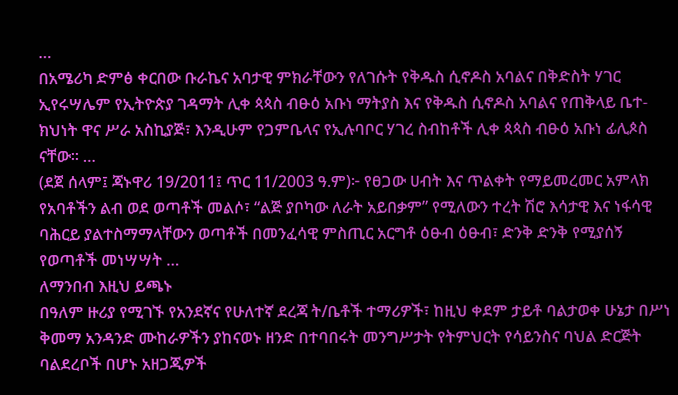…
በአሜሪካ ድምፅ ቀርበው ቡራኬና አባታዊ ምክራቸውን የለገሱት የቅዱስ ሲኖዶስ አባልና በቅድስት ሃገር ኢየሩሣሌም የኢትዮጵያ ገዳማት ሊቀ ጳጳስ ብፁዕ አቡነ ማትያስ እና የቅዱስ ሲኖዶስ አባልና የጠቅላይ ቤተ-ክህነት ዋና ሥራ አስኪያጅ፣ እንዲሁም የጋምቤላና የኢሉባቦር ሃገረ ስብከቶች ሊቀ ጳጳስ ብፁዕ አቡነ ፊሊጶስ ናቸው፡፡ …
(ደጀ ሰላም፤ ጃኑዋሪ 19/2011፤ ጥር 11/2003 ዓ.ም)፦ የፀጋው ሀብት እና ጥልቀት የማይመረመር አምላክ የአባቶችን ልብ ወደ ወጣቶች መልሶ፣ “ልጅ ያቦካው ለራት አይበቃም” የሚለውን ተረት ሽሮ እሳታዊ እና ነፋሳዊ ባሕርይ ያልተስማማላቸውን ወጣቶች በመንፈሳዊ ምስጢር አርግቶ ዕፁብ ዕፁብ፣ ድንቅ ድንቅ የሚያሰኝ የወጣቶች መነሣሣት …
ለማንበብ እዚህ ይጫኑ
በዓለም ዙሪያ የሚገኙ የአንደኛና የሁለተኛ ደረጃ ት/ቤቶች ተማሪዎች፣ ከዚህ ቀደም ታይቶ ባልታወቀ ሁኔታ በሥነ ቅመማ አንዳንድ ሙከራዎችን ያከናወኑ ዘንድ በተባበሩት መንግሥታት የትምህርት የሳይንስና ባህል ድርጅት ባልደረቦች በሆኑ አዘጋጂዎች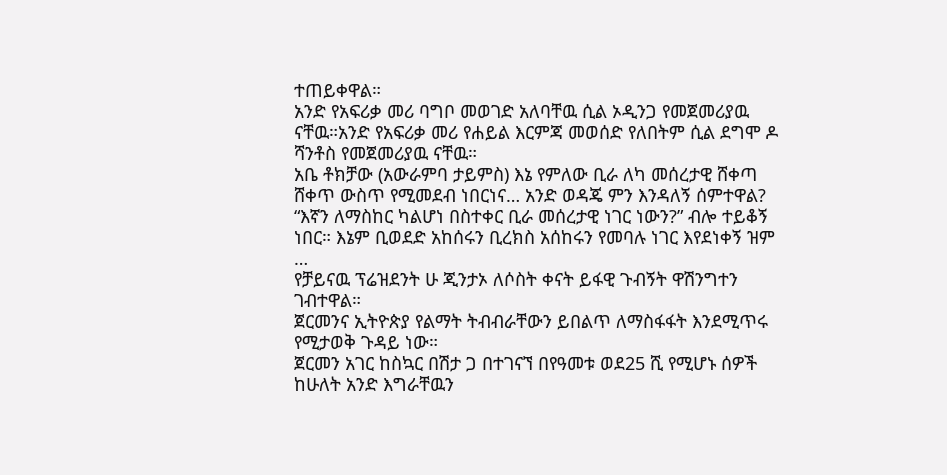ተጠይቀዋል።
አንድ የአፍሪቃ መሪ ባግቦ መወገድ አለባቸዉ ሲል ኦዲንጋ የመጀመሪያዉ ናቸዉ።አንድ የአፍሪቃ መሪ የሐይል እርምጃ መወሰድ የለበትም ሲል ደግሞ ዶ ሻንቶስ የመጀመሪያዉ ናቸዉ።
አቤ ቶክቻው (አውራምባ ታይምስ) እኔ የምለው ቢራ ለካ መሰረታዊ ሸቀጣ ሸቀጥ ውስጥ የሚመደብ ነበርነና… አንድ ወዳጄ ምን እንዳለኝ ሰምተዋል? “እኛን ለማስከር ካልሆነ በስተቀር ቢራ መሰረታዊ ነገር ነውን?” ብሎ ተይቆኝ ነበር። እኔም ቢወደድ አከሰሩን ቢረክስ አሰከሩን የመባሉ ነገር እየደነቀኝ ዝም …
የቻይናዉ ፕሬዝደንት ሁ ጂንታኦ ለሶስት ቀናት ይፋዊ ጉብኝት ዋሽንግተን ገብተዋል።
ጀርመንና ኢትዮጵያ የልማት ትብብራቸውን ይበልጥ ለማስፋፋት እንደሚጥሩ የሚታወቅ ጉዳይ ነው።
ጀርመን አገር ከስኳር በሽታ ጋ በተገናኘ በየዓመቱ ወደ25 ሺ የሚሆኑ ሰዎች ከሁለት አንድ እግራቸዉን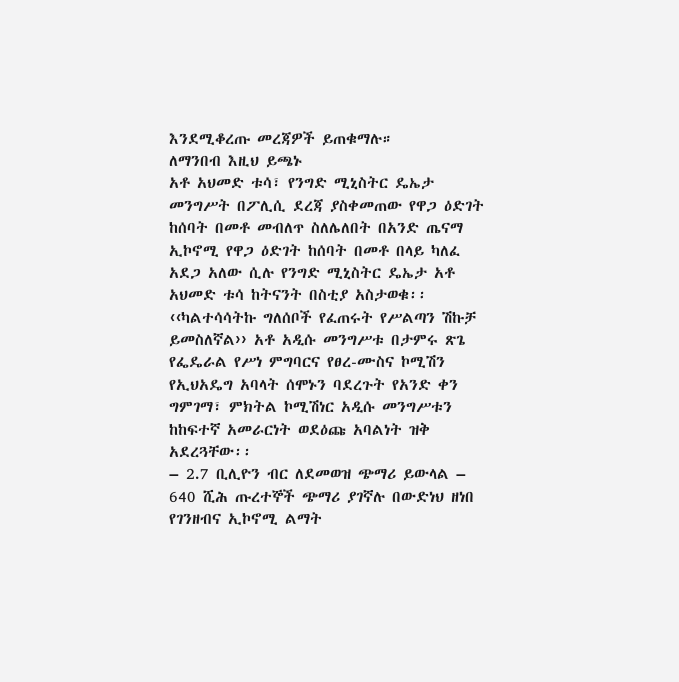እንደሚቆረጡ መረጃዎች ይጠቁማሉ።
ለማንበብ እዚህ ይጫኑ
አቶ አህመድ ቱሳ፣ የንግድ ሚኒስትር ዴኤታ መንግሥት በፖሊሲ ደረጃ ያስቀመጠው የዋጋ ዕድገት ከሰባት በመቶ መብለጥ ስለሌለበት በአንድ ጤናማ ኢኮኖሚ የዋጋ ዕድገት ከሰባት በመቶ በላይ ካለፈ አደጋ አለው ሲሉ የንግድ ሚኒስትር ዴኤታ አቶ አህመድ ቱሳ ከትናንት በስቲያ አስታወቁ፡፡
‹‹ካልተሳሳትኩ ግለሰቦች የፈጠሩት የሥልጣን ሽኩቻ ይመስለኛል›› አቶ አዲሱ መንግሥቱ በታምሩ ጽጌ የፌዴራል የሥነ ምግባርና የፀረ-ሙስና ኮሚሽን የኢህአዴግ አባላት ሰሞኑን ባደረጉት የአንድ ቀን ግምገማ፣ ምክትል ኮሚሽነር አዲሱ መንግሥቱን ከከፍተኛ አመራርነት ወደዕጩ አባልነት ዝቅ አደረጓቸው፡፡
– 2.7 ቢሊዮን ብር ለደመወዝ ጭማሪ ይውላል – 640 ሺሕ ጡረተኞች ጭማሪ ያገኛሉ በውድነህ ዘነበ የገንዘብና ኢኮኖሚ ልማት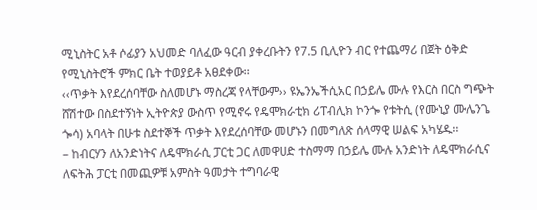ሚኒስትር አቶ ሶፊያን አህመድ ባለፈው ዓርብ ያቀረቡትን የ7.5 ቢሊዮን ብር የተጨማሪ በጀት ዕቅድ የሚኒስትሮች ምክር ቤት ተወያይቶ አፀደቀው፡፡
‹‹ጥቃት እየደረሰባቸው ስለመሆኑ ማስረጃ የላቸውም›› ዩኤንኤችሲአር በኃይሌ ሙሉ የእርስ በርስ ግጭት ሸሽተው በስደተኝነት ኢትዮጵያ ውስጥ የሚኖሩ የዴሞክራቲክ ሪፐብሊክ ኮንጐ የቱትሲ (የሙኒያ ሙሌንጌ ጐሳ) አባላት በሁቱ ስደተኞች ጥቃት እየደረሰባቸው መሆኑን በመግለጽ ሰላማዊ ሠልፍ አካሄዱ፡፡
– ከብርሃን ለአንድነትና ለዴሞክራሲ ፓርቲ ጋር ለመዋሀድ ተስማማ በኃይሌ ሙሉ አንድነት ለዴሞክራሲና ለፍትሕ ፓርቲ በመጪዎቹ አምስት ዓመታት ተግባራዊ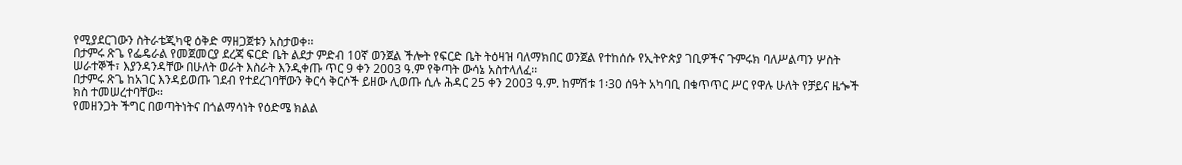የሚያደርገውን ስትራቴጂካዊ ዕቅድ ማዘጋጀቱን አስታወቀ፡፡
በታምሩ ጽጌ የፌዴራል የመጀመርያ ደረጃ ፍርድ ቤት ልደታ ምድብ 10ኛ ወንጀል ችሎት የፍርድ ቤት ትዕዛዝ ባለማክበር ወንጀል የተከሰሱ የኢትዮጵያ ገቢዎችና ጉምሩክ ባለሥልጣን ሦስት ሠራተኞች፣ እያንዳንዳቸው በሁለት ወራት እስራት እንዲቀጡ ጥር 9 ቀን 2003 ዓ.ም የቅጣት ውሳኔ አስተላለፈ፡፡
በታምሩ ጽጌ ከአገር እንዳይወጡ ገደብ የተደረገባቸውን ቅርሳ ቅርሶች ይዘው ሊወጡ ሲሉ ሕዳር 25 ቀን 2003 ዓ.ም. ከምሽቱ 1፡30 ሰዓት አካባቢ በቁጥጥር ሥር የዋሉ ሁለት የቻይና ዜጐች ክስ ተመሠረተባቸው፡፡
የመዘንጋት ችግር በወጣትነትና በጎልማሳነት የዕድሜ ክልል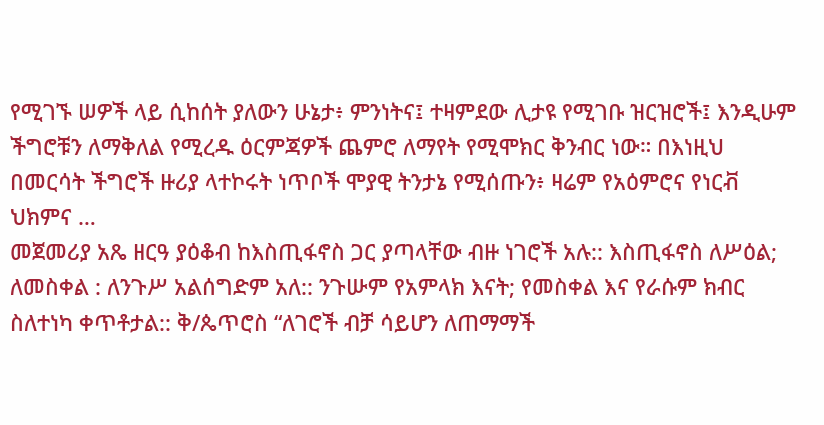የሚገኙ ሠዎች ላይ ሲከሰት ያለውን ሁኔታ፥ ምንነትና፤ ተዛምደው ሊታዩ የሚገቡ ዝርዝሮች፤ እንዲሁም ችግሮቹን ለማቅለል የሚረዱ ዕርምጃዎች ጨምሮ ለማየት የሚሞክር ቅንብር ነው። በእነዚህ በመርሳት ችግሮች ዙሪያ ላተኮሩት ነጥቦች ሞያዊ ትንታኔ የሚሰጡን፥ ዛሬም የአዕምሮና የነርቭ ህክምና …
መጀመሪያ አጼ ዘርዓ ያዕቆብ ከእስጢፋኖስ ጋር ያጣላቸው ብዙ ነገሮች አሉ:: እስጢፋኖስ ለሥዕል; ለመስቀል : ለንጉሥ አልሰግድም አለ:: ንጉሡም የአምላክ እናት; የመስቀል እና የራሱም ክብር ስለተነካ ቀጥቶታል:: ቅ/ጴጥሮስ “ለገሮች ብቻ ሳይሆን ለጠማማች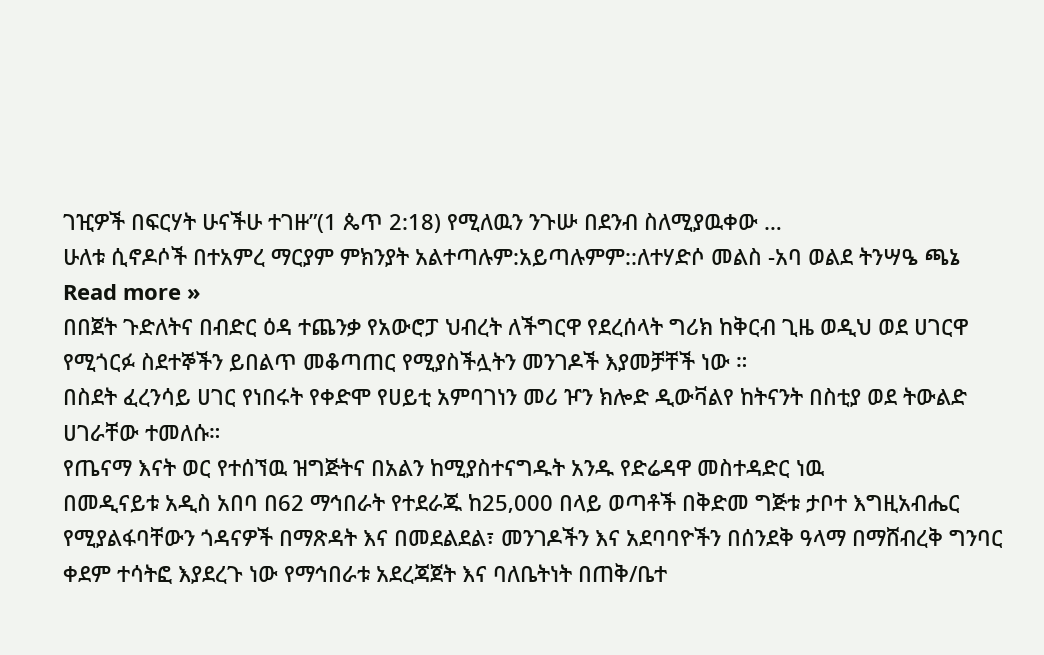ገዢዎች በፍርሃት ሁናችሁ ተገዙ”(1 ጴጥ 2:18) የሚለዉን ንጉሡ በደንብ ስለሚያዉቀው …
ሁለቱ ሲኖዶሶች በተአምረ ማርያም ምክንያት አልተጣሉም:አይጣሉምም::ለተሃድሶ መልስ -አባ ወልደ ትንሣዔ ጫኔ Read more »
በበጀት ጉድለትና በብድር ዕዳ ተጨንቃ የአውሮፓ ህብረት ለችግርዋ የደረሰላት ግሪክ ከቅርብ ጊዜ ወዲህ ወደ ሀገርዋ የሚጎርፉ ስደተኞችን ይበልጥ መቆጣጠር የሚያስችሏትን መንገዶች እያመቻቸች ነው ።
በስደት ፈረንሳይ ሀገር የነበሩት የቀድሞ የሀይቲ አምባገነን መሪ ዦን ክሎድ ዲውቫልየ ከትናንት በስቲያ ወደ ትውልድ ሀገራቸው ተመለሱ።
የጤናማ እናት ወር የተሰኘዉ ዝግጅትና በአልን ከሚያስተናግዱት አንዱ የድሬዳዋ መስተዳድር ነዉ
በመዲናይቱ አዲስ አበባ በ62 ማኅበራት የተደራጁ ከ25‚000 በላይ ወጣቶች በቅድመ ግጅቱ ታቦተ እግዚአብሔር የሚያልፋባቸውን ጎዳናዎች በማጽዳት እና በመደልደል፣ መንገዶችን እና አደባባዮችን በሰንደቅ ዓላማ በማሸብረቅ ግንባር ቀደም ተሳትፎ እያደረጉ ነው የማኅበራቱ አደረጃጀት እና ባለቤትነት በጠቅ/ቤተ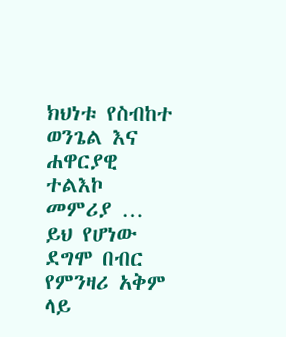ክህነቱ የስብከተ ወንጌል እና ሐዋርያዊ ተልእኮ መምሪያ …
ይህ የሆነው ደግሞ በብር የምንዛሪ አቅም ላይ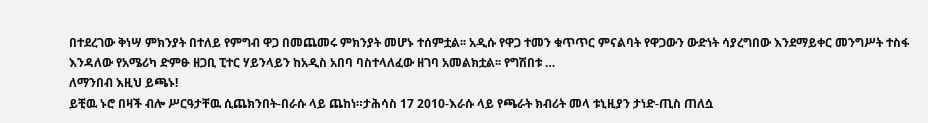በተደረገው ቅነሣ ምክንያት በተለይ የምግብ ዋጋ በመጨመሩ ምክንያት መሆኑ ተሰምቷል፡፡ አዲሱ የዋጋ ተመን ቁጥጥር ምናልባት የዋጋውን ውድነት ሳያረግበው እንደማይቀር መንግሥት ተስፋ እንዳለው የአሜሪካ ድምፁ ዘጋቢ ፒተር ሃይንላይን ከአዲስ አበባ ባስተላለፈው ዘገባ አመልክቷል፡፡ የግሽበቱ …
ለማንበብ እዚህ ይጫኑ!
ይቺዉ ኑሮ በዛች ብሎ ሥርዓታቸዉ ሲጨክንበት-በራሱ ላይ ጨከነ።ታሕሳስ 17 2010-እራሱ ላይ የጫራት ክብሪት መላ ቱኒዚያን ታነድ-ጢስ ጠለሷ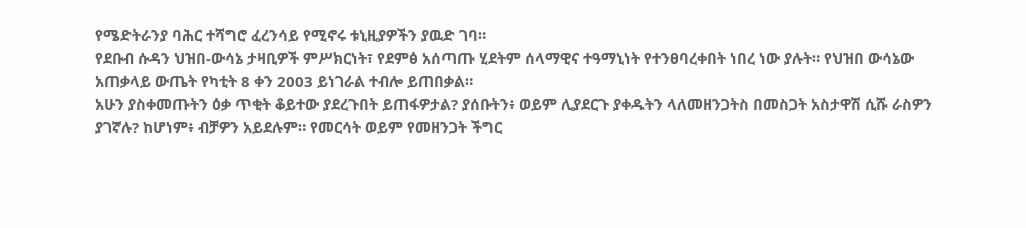የሜድትራንያ ባሕር ተሻግሮ ፈረንሳይ የሚኖሩ ቱኒዚያዎችን ያዉድ ገባ።
የደቡብ ሱዳን ህዝበ-ውሳኔ ታዛቢዎች ምሥክርነት፣ የደምፅ አሰጣጡ ሂደትም ሰላማዊና ተዓማኒነት የተንፀባረቀበት ነበረ ነው ያሉት። የህዝበ ውሳኔው አጠቃላይ ውጤት የካቲት 8 ቀን 2003 ይነገራል ተብሎ ይጠበቃል።
አሁን ያስቀመጡትን ዕቃ ጥቂት ቆይተው ያደረጉበት ይጠፋዎታል? ያሰቡትን፥ ወይም ሊያደርጉ ያቀዱትን ላለመዘንጋትስ በመስጋት አስታዋሽ ሲሹ ራስዎን ያገኛሉ? ከሆነም፥ ብቻዎን አይደሉም። የመርሳት ወይም የመዘንጋት ችግር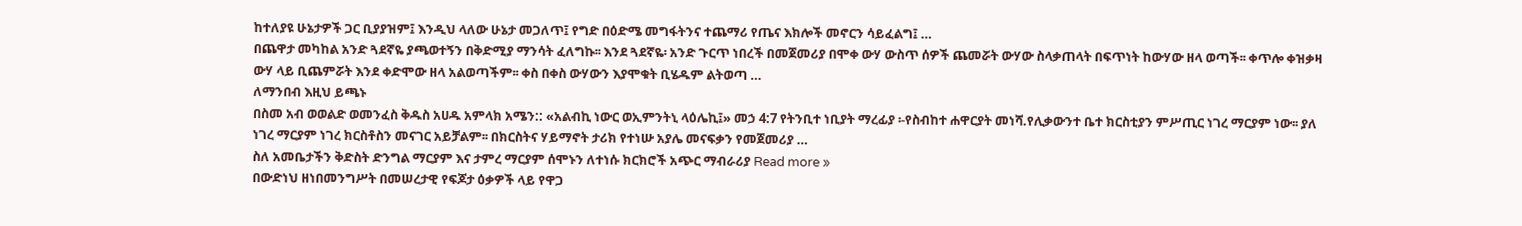ከተለያዩ ሁኔታዎች ጋር ቢያያዝም፤ እንዲህ ላለው ሁኔታ መጋለጥ፤ የግድ በዕድሜ መግፋትንና ተጨማሪ የጤና እክሎች መኖርን ሳይፈልግ፤ …
በጨዋታ መካከል አንድ ጓደኛዬ ያጫወተኝን በቅድሚያ ማንሳት ፈለግኩ፡፡ እንደ ጓደኛዬ፡ አንድ ጉርጥ ነበረች በመጀመሪያ በሞቀ ውሃ ውስጥ ሰዎች ጨመሯት ውሃው ስላቃጠላት በፍጥነት ከውሃው ዘላ ወጣች፡፡ ቀጥሎ ቀዝቃዛ ውሃ ላይ ቢጨምሯት እንደ ቀድሞው ዘላ አልወጣችም፡፡ ቀስ በቀስ ውሃውን እያሞቁት ቢሄዱም ልትወጣ …
ለማንበብ እዚህ ይጫኑ
በስመ አብ ወወልድ ወመንፈስ ቅዱስ አሀዱ አምላክ አሜን:: «አልብኪ ነውር ወኢምንትኒ ላዕሌኪ፤» መኃ 4:7 የትንቢተ ነቢያት ማረፊያ ፡-የስብከተ ሐዋርያት መነሻ.የሊቃውንተ ቤተ ክርስቲያን ምሥጢር ነገረ ማርያም ነው፡፡ ያለ ነገረ ማርያም ነገረ ክርስቶስን መናገር አይቻልም፡፡ በክርስትና ሃይማኖት ታሪክ የተነሡ አያሌ መናፍቃን የመጀመሪያ …
ስለ አመቤታችን ቅድስት ድንግል ማርያም እና ታምረ ማርያም ሰሞኑን ለተነሱ ክርክሮች አጭር ማብራሪያ Read more »
በውድነህ ዘነበመንግሥት በመሠረታዊ የፍጆታ ዕቃዎች ላይ የዋጋ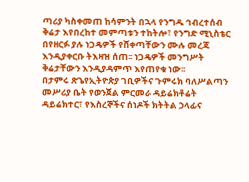ጣሪያ ካስቀመጠ ከሳምንት በኋላ የንግዱ ኅብረተሰብ ቅሬታ እየበረከተ መምጣቱን ተከትሎ፣ የንግድ ሚኒስቴር በየዘርፉ ያሉ ነጋዴዎች የሸቀጣቸውን ሙሉ መረጃ እንዲያቀርቡ ትእዛዝ ሰጠ፡፡ ነጋዴዎች መንግሥት ቅሬታቸውን እንዲያዳምጥ እየጠየቁ ነው፡፡
በታምሩ ጽጌየኢትዮጵያ ገቢዎችና ጉምሩክ ባለሥልጣን መሥሪያ ቤት የወንጀል ምርመራ ዳይሬክቶሬት ዳይሬክተር፣ የእስረኞችና ሰነዶች ክትትል ኃላፊና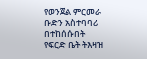የወንጀል ምርመራ ቡድን አስተባባሪ በተከሰሱበት የፍርድ ቤት ትእዛዝ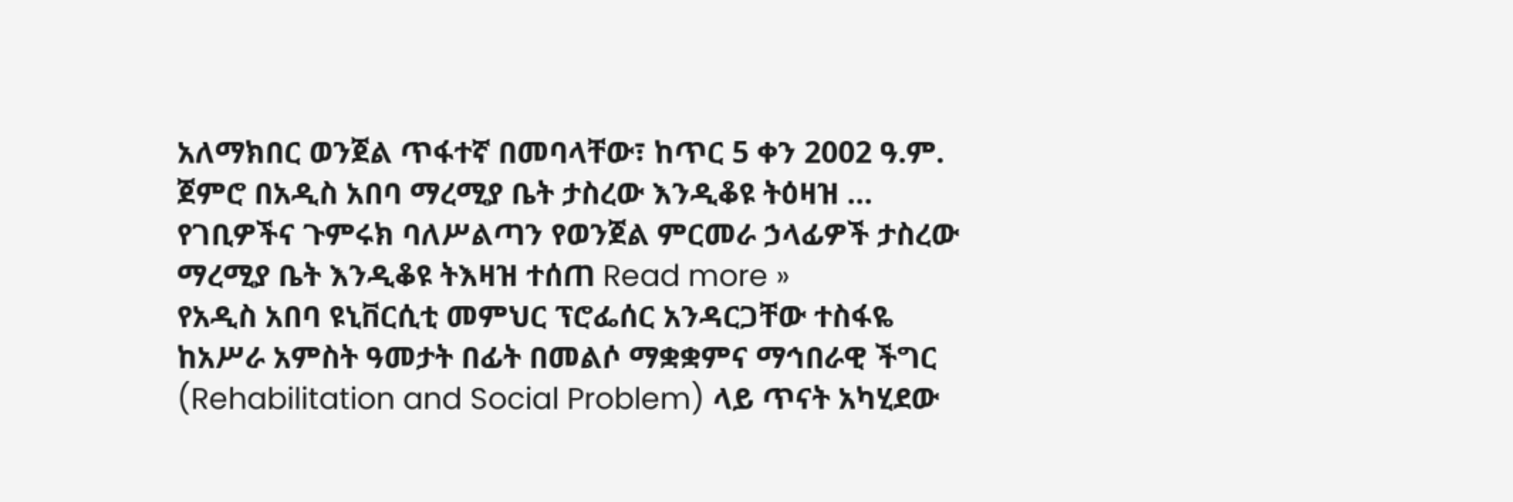አለማክበር ወንጀል ጥፋተኛ በመባላቸው፣ ከጥር 5 ቀን 2002 ዓ.ም. ጀምሮ በአዲስ አበባ ማረሚያ ቤት ታስረው እንዲቆዩ ትዕዛዝ …
የገቢዎችና ጉምሩክ ባለሥልጣን የወንጀል ምርመራ ኃላፊዎች ታስረው ማረሚያ ቤት እንዲቆዩ ትእዛዝ ተሰጠ Read more »
የአዲስ አበባ ዩኒቨርሲቲ መምህር ፕሮፌሰር አንዳርጋቸው ተስፋዬ ከአሥራ አምስት ዓመታት በፊት በመልሶ ማቋቋምና ማኅበራዊ ችግር (Rehabilitation and Social Problem) ላይ ጥናት አካሂደው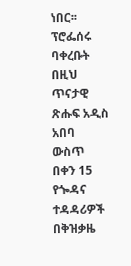ነበር፡፡ ፕሮፌሰሩ ባቀረቡት በዚህ ጥናታዊ ጽሑፍ አዲስ አበባ ውስጥ በቀን 15 የጐዳና ተዳዳሪዎች በቅዝቃዜ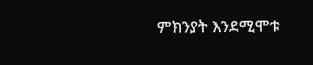ምክንያት እንደሚሞቱ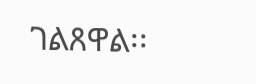ገልጸዋል፡፡